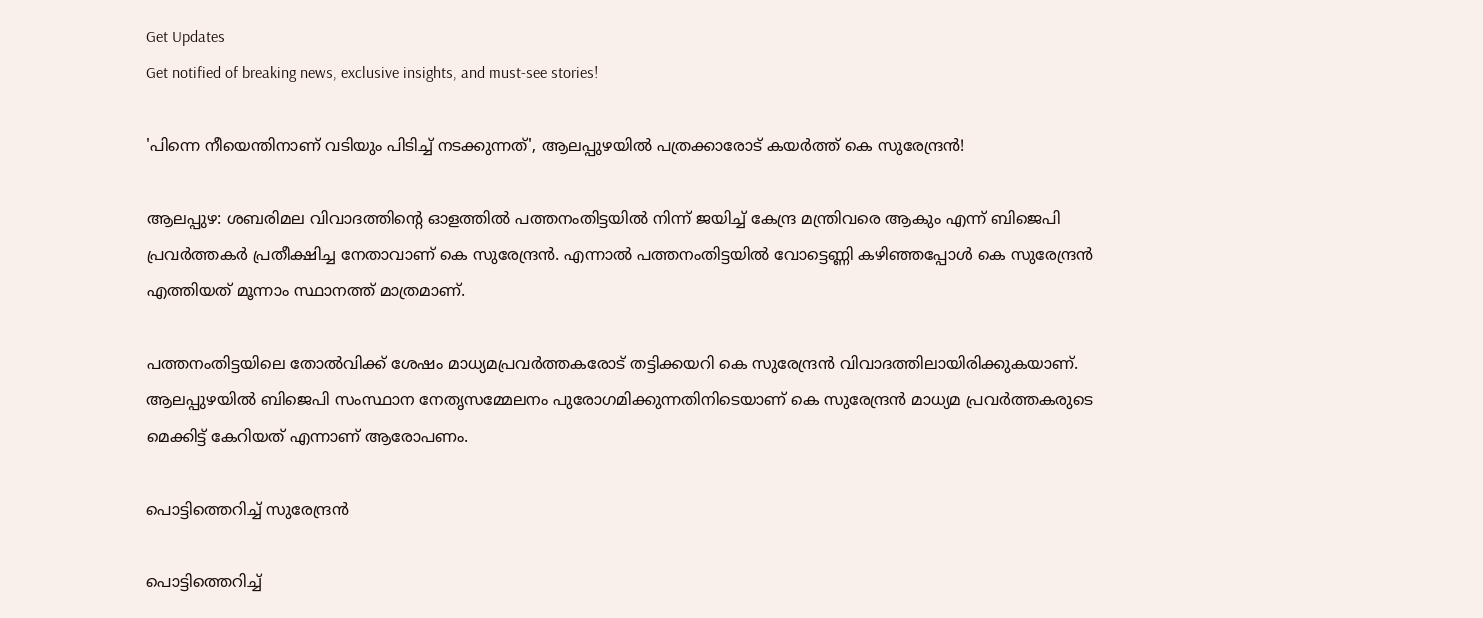Get Updates
Get notified of breaking news, exclusive insights, and must-see stories!

'പിന്നെ നീയെന്തിനാണ് വടിയും പിടിച്ച് നടക്കുന്നത്', ആലപ്പുഴയിൽ പത്രക്കാരോട് കയർത്ത് കെ സുരേന്ദ്രൻ!

ആലപ്പുഴ: ശബരിമല വിവാദത്തിന്റെ ഓളത്തില്‍ പത്തനംതിട്ടയില്‍ നിന്ന് ജയിച്ച് കേന്ദ്ര മന്ത്രിവരെ ആകും എന്ന് ബിജെപി പ്രവര്‍ത്തകര്‍ പ്രതീക്ഷിച്ച നേതാവാണ് കെ സുരേന്ദ്രന്‍. എന്നാല്‍ പത്തനംതിട്ടയില്‍ വോട്ടെണ്ണി കഴിഞ്ഞപ്പോള്‍ കെ സുരേന്ദ്രന്‍ എത്തിയത് മൂന്നാം സ്ഥാനത്ത് മാത്രമാണ്.

പത്തനംതിട്ടയിലെ തോല്‍വിക്ക് ശേഷം മാധ്യമപ്രവര്‍ത്തകരോട് തട്ടിക്കയറി കെ സുരേന്ദ്രന്‍ വിവാദത്തിലായിരിക്കുകയാണ്. ആലപ്പുഴയില്‍ ബിജെപി സംസ്ഥാന നേതൃസമ്മേലനം പുരോഗമിക്കുന്നതിനിടെയാണ് കെ സുരേന്ദ്രന്‍ മാധ്യമ പ്രവര്‍ത്തകരുടെ മെക്കിട്ട് കേറിയത് എന്നാണ് ആരോപണം.

പൊട്ടിത്തെറിച്ച് സുരേന്ദ്രൻ

പൊട്ടിത്തെറിച്ച്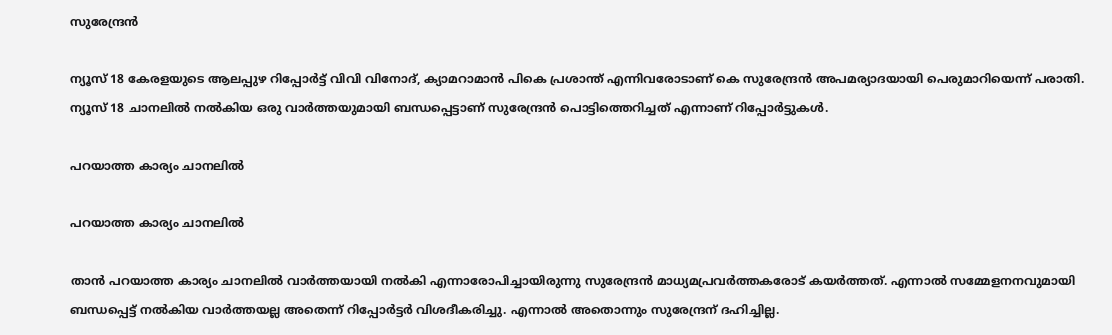സുരേന്ദ്രൻ

ന്യൂസ് 18 കേരളയുടെ ആലപ്പുഴ റിപ്പോര്‍ട്ട് വിവി വിനോദ്, ക്യാമറാമാന്‍ പികെ പ്രശാന്ത് എന്നിവരോടാണ് കെ സുരേന്ദ്രന്‍ അപമര്യാദയായി പെരുമാറിയെന്ന് പരാതി. ന്യൂസ് 18 ചാനലില്‍ നല്‍കിയ ഒരു വാര്‍ത്തയുമായി ബന്ധപ്പെട്ടാണ് സുരേന്ദ്രന്‍ പൊട്ടിത്തെറിച്ചത് എന്നാണ് റിപ്പോര്‍ട്ടുകള്‍.

പറയാത്ത കാര്യം ചാനലില്‍

പറയാത്ത കാര്യം ചാനലില്‍

താന്‍ പറയാത്ത കാര്യം ചാനലില്‍ വാര്‍ത്തയായി നല്‍കി എന്നാരോപിച്ചായിരുന്നു സുരേന്ദ്രന്‍ മാധ്യമപ്രവര്‍ത്തകരോട് കയര്‍ത്തത്. എന്നാല്‍ സമ്മേളനനവുമായി ബന്ധപ്പെട്ട് നല്‍കിയ വാര്‍ത്തയല്ല അതെന്ന് റിപ്പോര്‍ട്ടര്‍ വിശദീകരിച്ചു. എന്നാല്‍ അതൊന്നും സുരേന്ദ്രന് ദഹിച്ചില്ല.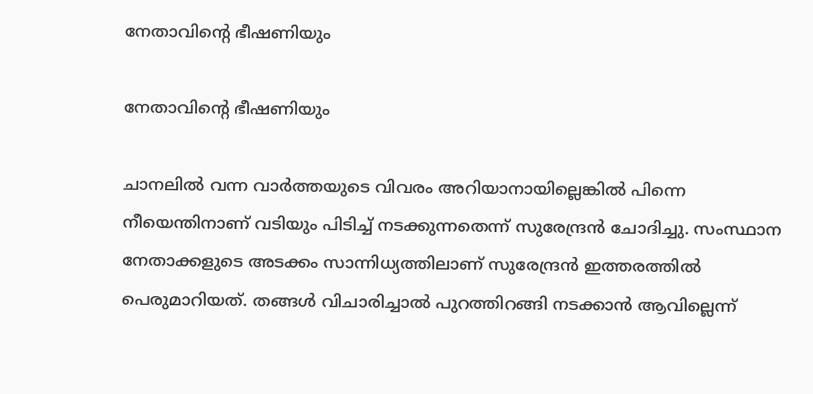നേതാവിന്റെ ഭീഷണിയും

നേതാവിന്റെ ഭീഷണിയും

ചാനലില്‍ വന്ന വാര്‍ത്തയുടെ വിവരം അറിയാനായില്ലെങ്കില്‍ പിന്നെ നീയെന്തിനാണ് വടിയും പിടിച്ച് നടക്കുന്നതെന്ന് സുരേന്ദ്രന്‍ ചോദിച്ചു. സംസ്ഥാന നേതാക്കളുടെ അടക്കം സാന്നിധ്യത്തിലാണ് സുരേന്ദ്രന്‍ ഇത്തരത്തില്‍ പെരുമാറിയത്. തങ്ങള്‍ വിചാരിച്ചാല്‍ പുറത്തിറങ്ങി നടക്കാന്‍ ആവില്ലെന്ന്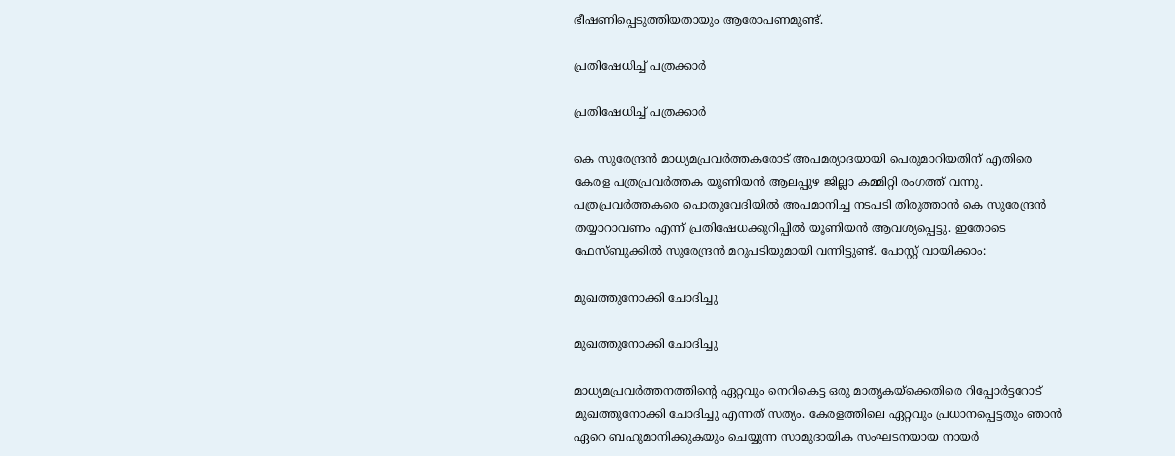ഭീഷണിപ്പെടുത്തിയതായും ആരോപണമുണ്ട്.

പ്രതിഷേധിച്ച് പത്രക്കാർ

പ്രതിഷേധിച്ച് പത്രക്കാർ

കെ സുരേന്ദ്രന്‍ മാധ്യമപ്രവര്‍ത്തകരോട് അപമര്യാദയായി പെരുമാറിയതിന് എതിരെ കേരള പത്രപ്രവര്‍ത്തക യൂണിയന്‍ ആലപ്പുഴ ജില്ലാ കമ്മിറ്റി രംഗത്ത് വന്നു. പത്രപ്രവര്‍ത്തകരെ പൊതുവേദിയില്‍ അപമാനിച്ച നടപടി തിരുത്താന്‍ കെ സുരേന്ദ്രന്‍ തയ്യാറാവണം എന്ന് പ്രതിഷേധക്കുറിപ്പില്‍ യൂണിയന്‍ ആവശ്യപ്പെട്ടു. ഇതോടെ ഫേസ്ബുക്കിൽ സുരേന്ദ്രൻ മറുപടിയുമായി വന്നിട്ടുണ്ട്. പോസ്റ്റ് വായിക്കാം:

മുഖത്തുനോക്കി ചോദിച്ചു

മുഖത്തുനോക്കി ചോദിച്ചു

മാധ്യമപ്രവർത്തനത്തിന്റെ ഏറ്റവും നെറികെട്ട ഒരു മാതൃകയ്ക്കെതിരെ റിപ്പോർട്ടറോട് മുഖത്തുനോക്കി ചോദിച്ചു എന്നത് സത്യം. കേരളത്തിലെ ഏറ്റവും പ്രധാനപ്പെട്ടതും ഞാൻ ഏറെ ബഹുമാനിക്കുകയും ചെയ്യുന്ന സാമുദായിക സംഘടനയായ നായർ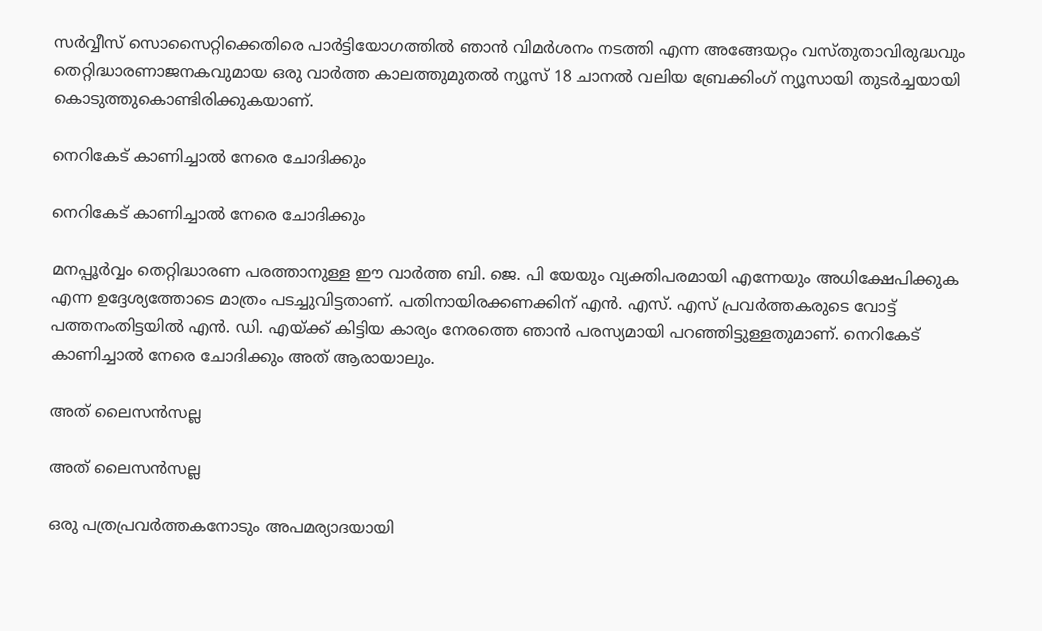സർവ്വീസ് സൊസൈറ്റിക്കെതിരെ പാർട്ടിയോഗത്തിൽ ഞാൻ വിമർശനം നടത്തി എന്ന അങ്ങേയറ്റം വസ്തുതാവിരുദ്ധവും തെറ്റിദ്ധാരണാജനകവുമായ ഒരു വാർത്ത കാലത്തുമുതൽ ന്യൂസ് 18 ചാനൽ വലിയ ബ്രേക്കിംഗ് ന്യൂസായി തുടർച്ചയായി കൊടുത്തുകൊണ്ടിരിക്കുകയാണ്.

നെറികേട്‌ കാണിച്ചാൽ നേരെ ചോദിക്കും

നെറികേട്‌ കാണിച്ചാൽ നേരെ ചോദിക്കും

മനപ്പൂർവ്വം തെറ്റിദ്ധാരണ പരത്താനുള്ള ഈ വാർത്ത ബി. ജെ. പി യേയും വ്യക്തിപരമായി എന്നേയും അധിക്ഷേപിക്കുക എന്ന ഉദ്ദേശ്യത്തോടെ മാത്രം പടച്ചുവിട്ടതാണ്. പതിനായിരക്കണക്കിന് എൻ. എസ്. എസ് പ്രവർത്തകരുടെ വോട്ട് പത്തനംതിട്ടയിൽ എൻ. ഡി. എയ്ക്ക് കിട്ടിയ കാര്യം നേരത്തെ ഞാന്‍ പരസ്യമായി പറഞ്ഞിട്ടുള്ളതുമാണ്. നെറികേട്‌ കാണിച്ചാൽ നേരെ ചോദിക്കും അത് ആരായാലും.

അത് ലൈസൻസല്ല

അത് ലൈസൻസല്ല

ഒരു പത്രപ്രവർത്തകനോടും അപമര്യാദയായി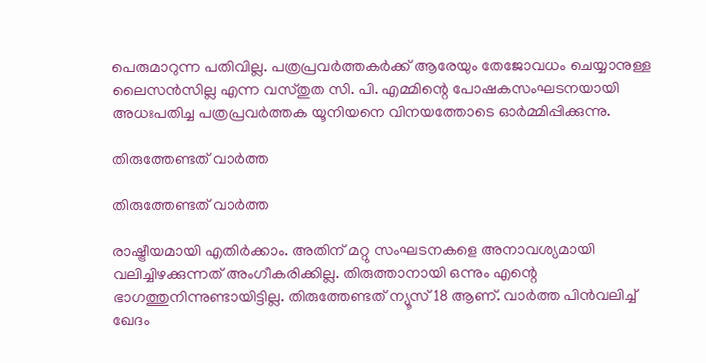പെരുമാറുന്ന പതിവില്ല. പത്രപ്രവർത്തകർക്ക് ആരേയും തേജോവധം ചെയ്യാനുള്ള ലൈസൻസില്ല എന്ന വസ്തുത സി. പി. എമ്മിന്റെ പോഷകസംഘടനയായി അധഃപതിച്ച പത്രപ്രവർത്തക യൂനിയനെ വിനയത്തോടെ ഓർമ്മിപ്പിക്കുന്നു.

തിരുത്തേണ്ടത് വാർത്ത

തിരുത്തേണ്ടത് വാർത്ത

രാഷ്ട്രീയമായി എതിർക്കാം. അതിന് മറ്റു സംഘടനകളെ അനാവശ്യമായി വലിച്ചിഴക്കുന്നത് അംഗീകരിക്കില്ല. തിരുത്താനായി ഒന്നും എന്റെ ഭാഗത്തുനിന്നുണ്ടായിട്ടില്ല. തിരുത്തേണ്ടത് ന്യൂസ് 18 ആണ്. വാർത്ത പിൻവലിച്ച് ഖേദം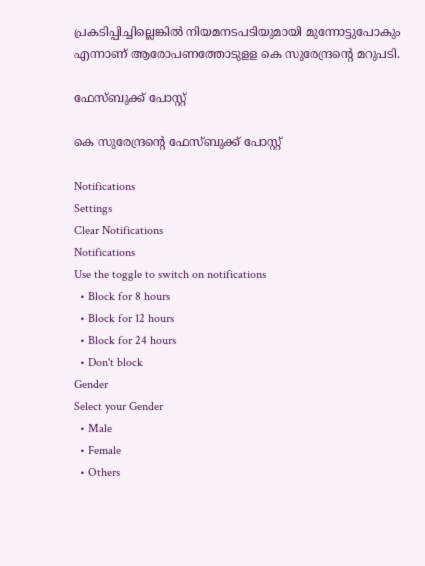പ്രകടിപ്പിച്ചില്ലെങ്കിൽ നിയമനടപടിയുമായി മുന്നോട്ടുപോകും എന്നാണ് ആരോപണത്തോടുളള കെ സുരേന്ദ്രന്റെ മറുപടി.

ഫേസ്ബുക്ക് പോസ്റ്റ്

കെ സുരേന്ദ്രന്റെ ഫേസ്ബുക്ക് പോസ്റ്റ്

Notifications
Settings
Clear Notifications
Notifications
Use the toggle to switch on notifications
  • Block for 8 hours
  • Block for 12 hours
  • Block for 24 hours
  • Don't block
Gender
Select your Gender
  • Male
  • Female
  • Others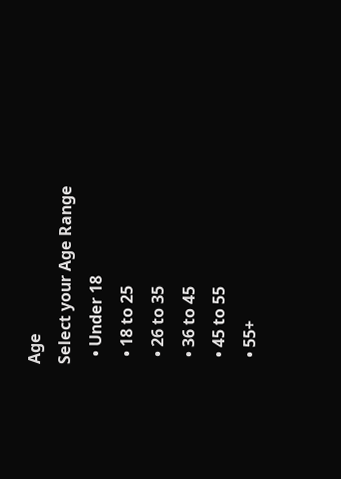Age
Select your Age Range
  • Under 18
  • 18 to 25
  • 26 to 35
  • 36 to 45
  • 45 to 55
  • 55+